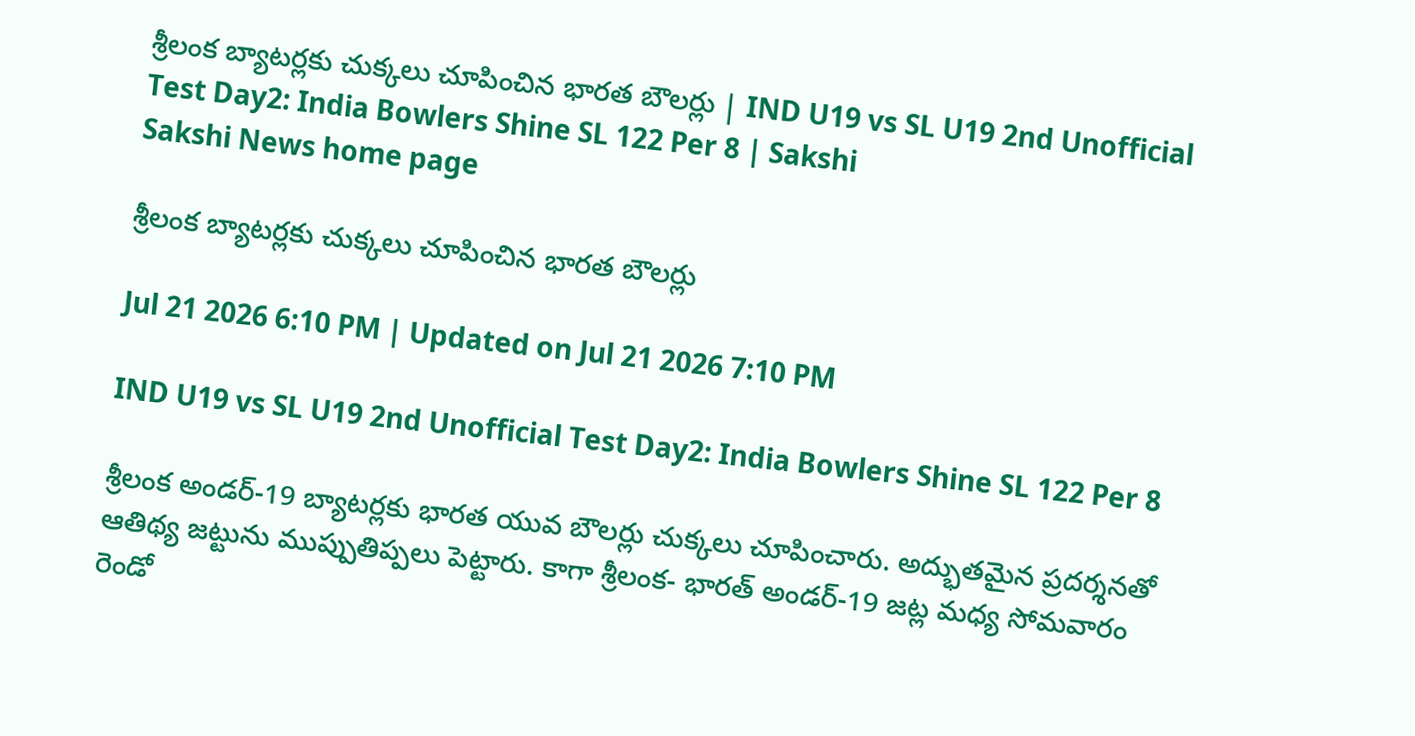శ్రీలంక బ్యాటర్లకు చుక్కలు చూపించిన భారత బౌలర్లు | IND U19 vs SL U19 2nd Unofficial Test Day2: India Bowlers Shine SL 122 Per 8 | Sakshi
Sakshi News home page

శ్రీలంక బ్యాటర్లకు చుక్కలు చూపించిన భారత బౌలర్లు

Jul 21 2026 6:10 PM | Updated on Jul 21 2026 7:10 PM

IND U19 vs SL U19 2nd Unofficial Test Day2: India Bowlers Shine SL 122 Per 8

శ్రీలంక అండర్‌-19 బ్యాటర్లకు భారత యువ బౌలర్లు చుక్కలు చూపించారు. అద్భుతమైన ప్రదర్శనతో ఆతిథ్య జట్టును ముప్పుతిప్పలు పెట్టారు. కాగా శ్రీలంక- భారత్‌ అండర్‌-19 జట్ల మధ్య సోమవారం రెండో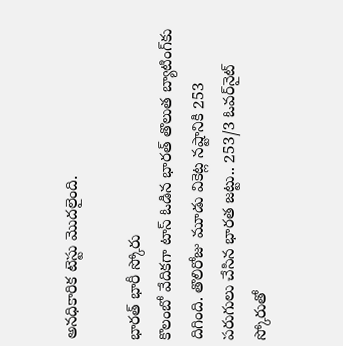అనధికారిక టెస్టు మొదలైంది.

భారత్‌ భారీ స్కోరు
కొలంబో వేదికగా టాస్‌ ఓడిన భారత్‌ తొలుత బ్యాటింగ్‌కు దిగింది. తొలిరోజు మూడు వికెట్ల నష్టానికి 253 పరుగులు చేసిన భారత జట్టు.. 253/3 ఓవర్‌నైట్‌ స్కోరుతో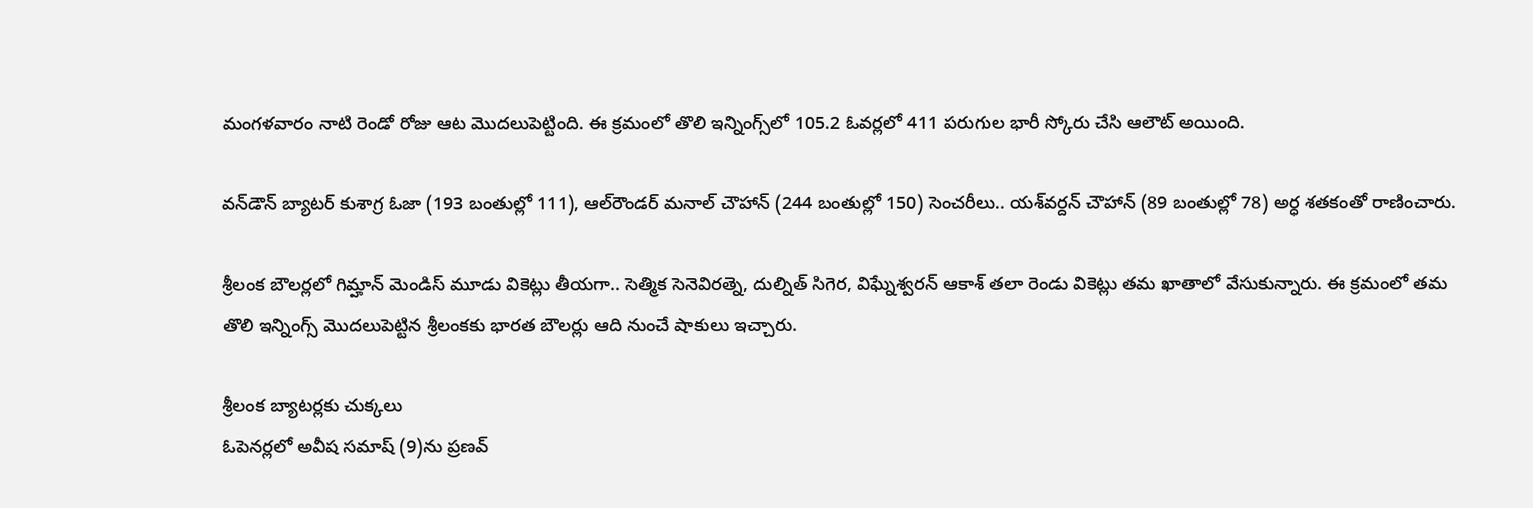మంగళవారం నాటి రెండో రోజు ఆట మొదలుపెట్టింది. ఈ క్రమంలో తొలి ఇన్నింగ్స్‌లో 105.2 ఓవర్లలో 411 పరుగుల భారీ స్కోరు చేసి ఆలౌట్‌ అయింది.

వన్‌డౌన్‌ బ్యాటర్‌ కుశాగ్ర ఓజా (193 బంతుల్లో 111), ఆల్‌రౌండర్‌ మనాల్‌ చౌహాన్‌ (244 బంతుల్లో 150) సెంచరీలు.. యశ్‌వర్దన్‌ చౌహాన్‌ (89 బంతుల్లో 78) అర్ధ శతకంతో రాణించారు.

శ్రీలంక బౌలర్లలో గిమ్హాన్‌ మెండిస్‌ మూడు వికెట్లు తీయగా.. సెత్మిక సెనెవిరత్నె, దుల్నిత్‌ సిగెర, విఘ్నేశ్వరన్‌ ఆకాశ్‌ తలా రెండు వికెట్లు తమ ఖాతాలో వేసుకున్నారు. ఈ క్రమంలో తమ తొలి ఇన్నింగ్స్‌ మొదలుపెట్టిన శ్రీలంకకు భారత బౌలర్లు ఆది నుంచే షాకులు ఇచ్చారు.

శ్రీలంక బ్యాటర్లకు చుక్కలు
ఓపెనర్లలో అవీష సమాష్‌ (9)ను ప్రణవ్‌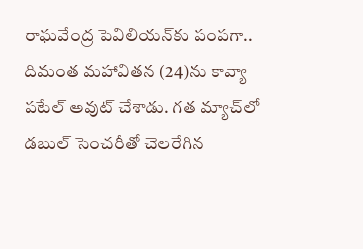రాఘవేంద్ర పెవిలియన్‌కు పంపగా.. దిమంత మహావితన (24)ను కావ్యా పటేల్‌ అవుట్‌ చేశాడు. గత మ్యాచ్‌లో డబుల్‌ సెంచరీతో చెలరేగిన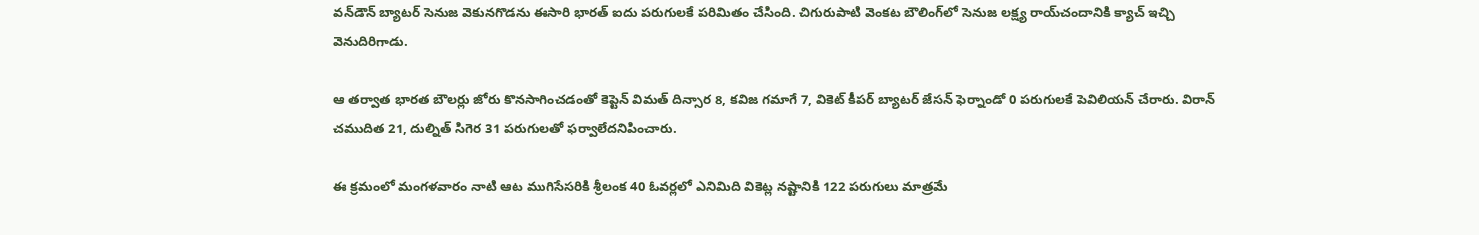వన్‌డౌన్‌ బ్యాటర్‌ సెనుజ వెకునగొడను ఈసారి భారత్‌ ఐదు పరుగులకే పరిమితం చేసింది. చిగురుపాటి వెంకట బౌలింగ్‌లో సెనుజ లక్ష్య రాయ్‌చందానికి క్యాచ్‌ ఇచ్చి వెనుదిరిగాడు.

ఆ తర్వాత భారత బౌలర్లు జోరు కొనసాగించడంతో కెప్టెన్‌ విమత్‌ దిన్సార 8, కవిజ గమాగే 7, వికెట్‌ కీపర్‌ బ్యాటర్‌ జేసన్‌ ఫెర్నాండో 0 పరుగులకే పెవిలియన్‌ చేరారు. విరాన్‌ చముదిత 21, దుల్నిత్‌ సిగెర 31 పరుగులతో ఫర్వాలేదనిపించారు.

ఈ క్రమంలో మంగళవారం నాటి ఆట ముగిసేసరికి శ్రీలంక 40 ఓవర్లలో ఎనిమిది వికెట్ల నష్టానికి 122 పరుగులు మాత్రమే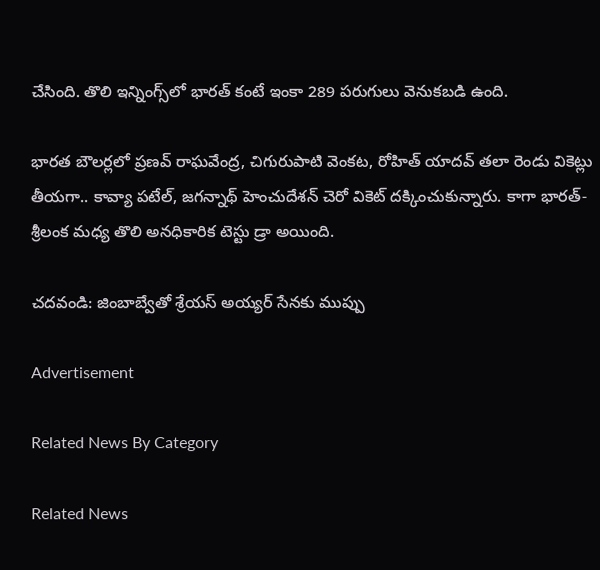చేసింది. తొలి ఇన్నింగ్స్‌లో భారత్‌ కంటే ఇంకా 289 పరుగులు వెనుకబడి ఉంది.

భారత బౌలర్లలో ప్రణవ్‌ రాఘవేంద్ర, చిగురుపాటి వెంకట, రోహిత్‌ యాదవ్‌ తలా రెండు వికెట్లు తీయగా.. కావ్యా పటేల్‌, జగన్నాథ్‌ హెంచుదేశన్‌ చెరో వికెట్‌ దక్కించుకున్నారు. కాగా భారత్‌- శ్రీలంక మధ్య తొలి అనధికారిక టెస్టు డ్రా అయింది.

చదవండి: జింబాబ్వేతో శ్రేయస్‌ అయ్యర్‌ సేనకు ముప్పు

Advertisement

Related News By Category

Related News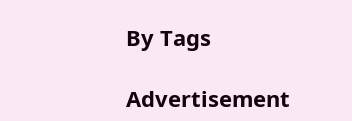By Tags

Advertisement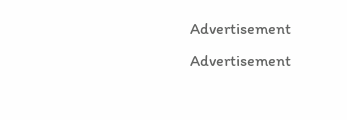Advertisement
Advertisement